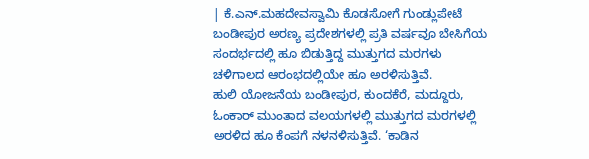| ಕೆ.ಎನ್.ಮಹದೇವಸ್ವಾಮಿ ಕೊಡಸೋಗೆ ಗುಂಡ್ಲುಪೇಟೆ
ಬಂಡೀಪುರ ಅರಣ್ಯ ಪ್ರದೇಶಗಳಲ್ಲಿ ಪ್ರತಿ ವರ್ಷವೂ ಬೇಸಿಗೆಯ ಸಂದರ್ಭದಲ್ಲಿ ಹೂ ಬಿಡುತ್ತಿದ್ದ ಮುತ್ತುಗದ ಮರಗಳು ಚಳಿಗಾಲದ ಆರಂಭದಲ್ಲಿಯೇ ಹೂ ಅರಳಿಸುತ್ತಿವೆ.
ಹುಲಿ ಯೋಜನೆಯ ಬಂಡೀಪುರ, ಕುಂದಕೆರೆ, ಮದ್ದೂರು, ಓಂಕಾರ್ ಮುಂತಾದ ವಲಯಗಳಲ್ಲಿ ಮುತ್ತುಗದ ಮರಗಳಲ್ಲಿ ಅರಳಿದ ಹೂ ಕೆಂಪಗೆ ನಳನಳಿಸುತ್ತಿವೆ. ‘ಕಾಡಿನ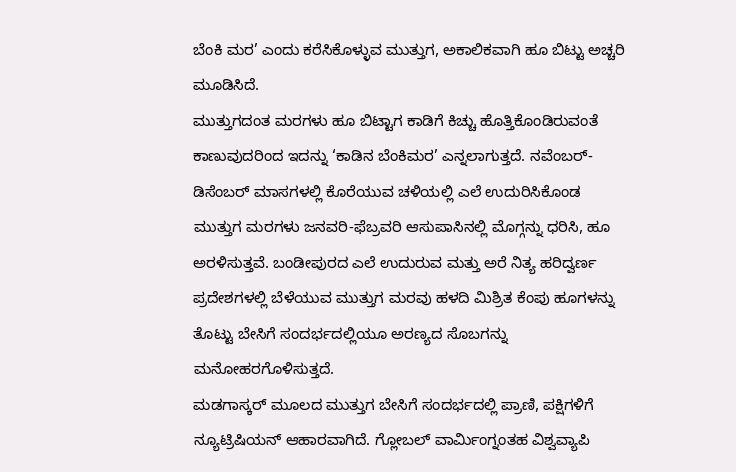ಬೆಂಕಿ ಮರ’ ಎಂದು ಕರೆಸಿಕೊಳ್ಳುವ ಮುತ್ತುಗ, ಅಕಾಲಿಕವಾಗಿ ಹೂ ಬಿಟ್ಟು ಅಚ್ಚರಿ ಮೂಡಿಸಿದೆ.
ಮುತ್ತುಗದಂತ ಮರಗಳು ಹೂ ಬಿಟ್ಟಾಗ ಕಾಡಿಗೆ ಕಿಚ್ಚು ಹೊತ್ತಿಕೊಂಡಿರುವಂತೆ ಕಾಣುವುದರಿಂದ ಇದನ್ನು ‘ಕಾಡಿನ ಬೆಂಕಿಮರ’ ಎನ್ನಲಾಗುತ್ತದೆ. ನವೆಂಬರ್-ಡಿಸೆಂಬರ್ ಮಾಸಗಳಲ್ಲಿ ಕೊರೆಯುವ ಚಳಿಯಲ್ಲಿ ಎಲೆ ಉದುರಿಸಿಕೊಂಡ ಮುತ್ತುಗ ಮರಗಳು ಜನವರಿ-ಫೆಬ್ರವರಿ ಆಸುಪಾಸಿನಲ್ಲಿ ಮೊಗ್ಗನ್ನು ಧರಿಸಿ, ಹೂ ಅರಳಿಸುತ್ತವೆ. ಬಂಡೀಪುರದ ಎಲೆ ಉದುರುವ ಮತ್ತು ಅರೆ ನಿತ್ಯ ಹರಿದ್ವರ್ಣ ಪ್ರದೇಶಗಳಲ್ಲಿ ಬೆಳೆಯುವ ಮುತ್ತುಗ ಮರವು ಹಳದಿ ಮಿಶ್ರಿತ ಕೆಂಪು ಹೂಗಳನ್ನು ತೊಟ್ಟು ಬೇಸಿಗೆ ಸಂದರ್ಭದಲ್ಲಿಯೂ ಅರಣ್ಯದ ಸೊಬಗನ್ನು ಮನೋಹರಗೊಳಿಸುತ್ತದೆ.
ಮಡಗಾಸ್ಕರ್ ಮೂಲದ ಮುತ್ತುಗ ಬೇಸಿಗೆ ಸಂದರ್ಭದಲ್ಲಿ ಪ್ರಾಣಿ, ಪಕ್ಷಿಗಳಿಗೆ ನ್ಯೂಟ್ರಿಷಿಯನ್ ಆಹಾರವಾಗಿದೆ. ಗ್ಲೋಬಲ್ ವಾರ್ವಿುಂಗ್ನಂತಹ ವಿಶ್ವವ್ಯಾಪಿ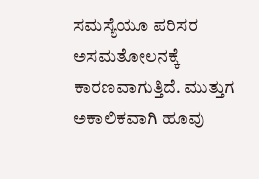ಸಮಸ್ಯೆಯೂ ಪರಿಸರ ಅಸಮತೋಲನಕ್ಕೆ ಕಾರಣವಾಗುತ್ತಿದೆ. ಮುತ್ತುಗ ಅಕಾಲಿಕವಾಗಿ ಹೂವು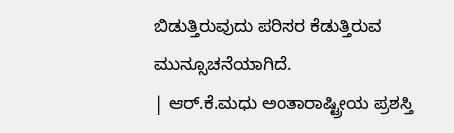ಬಿಡುತ್ತಿರುವುದು ಪರಿಸರ ಕೆಡುತ್ತಿರುವ ಮುನ್ಸೂಚನೆಯಾಗಿದೆ.
| ಆರ್.ಕೆ.ಮಧು ಅಂತಾರಾಷ್ಟ್ರೀಯ ಪ್ರಶಸ್ತಿ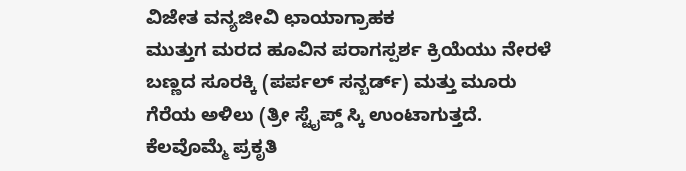ವಿಜೇತ ವನ್ಯಜೀವಿ ಛಾಯಾಗ್ರಾಹಕ
ಮುತ್ತುಗ ಮರದ ಹೂವಿನ ಪರಾಗಸ್ಪರ್ಶ ಕ್ರಿಯೆಯು ನೇರಳೆ ಬಣ್ಣದ ಸೂರಕ್ಕಿ (ಪರ್ಪಲ್ ಸನ್ಬರ್ಡ್) ಮತ್ತು ಮೂರು ಗೆರೆಯ ಅಳಿಲು (ತ್ರೀ ಸ್ಟೈಪ್ಡ್ ಸ್ಕಿ ಉಂಟಾಗುತ್ತದೆ. ಕೆಲವೊಮ್ಮೆ ಪ್ರಕೃತಿ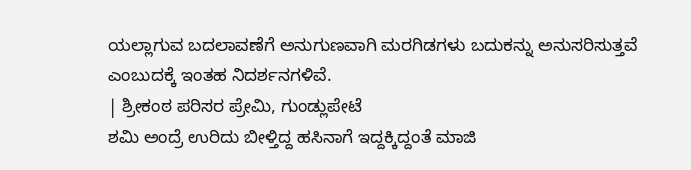ಯಲ್ಲಾಗುವ ಬದಲಾವಣೆಗೆ ಅನುಗುಣವಾಗಿ ಮರಗಿಡಗಳು ಬದುಕನ್ನು ಅನುಸರಿಸುತ್ತವೆ ಎಂಬುದಕ್ಕೆ ಇಂತಹ ನಿದರ್ಶನಗಳಿವೆ.
| ಶ್ರೀಕಂಠ ಪರಿಸರ ಪ್ರೇಮಿ, ಗುಂಡ್ಲುಪೇಟೆ
ಶಮಿ ಅಂದ್ರೆ ಉರಿದು ಬೀಳ್ತಿದ್ದ ಹಸಿನಾಗೆ ಇದ್ದಕ್ಕಿದ್ದಂತೆ ಮಾಜಿ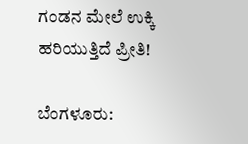ಗಂಡನ ಮೇಲೆ ಉಕ್ಕಿ ಹರಿಯುತ್ತಿದೆ ಪ್ರೀತಿ!

ಬೆಂಗಳೂರು: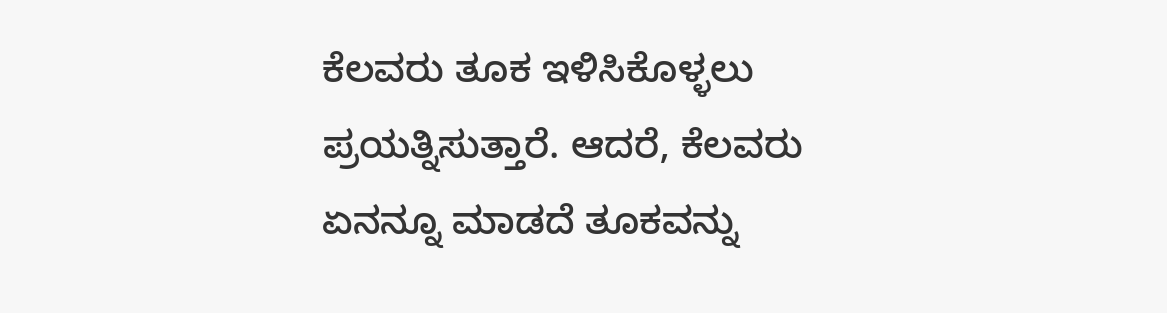ಕೆಲವರು ತೂಕ ಇಳಿಸಿಕೊಳ್ಳಲು ಪ್ರಯತ್ನಿಸುತ್ತಾರೆ. ಆದರೆ, ಕೆಲವರು ಏನನ್ನೂ ಮಾಡದೆ ತೂಕವನ್ನು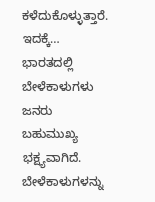ಕಳೆದುಕೊಳ್ಳುತ್ತಾರೆ. ಇದಕ್ಕೆ…
ಭಾರತದಲ್ಲಿ ಬೇಳೆಕಾಳುಗಳು ಜನರು ಬಹುಮುಖ್ಯ ಭಕ್ಷ್ಯವಾಗಿದೆ. ಬೇಳೆಕಾಳುಗಳನ್ನು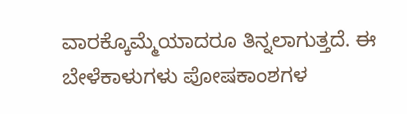ವಾರಕ್ಕೊಮ್ಮೆಯಾದರೂ ತಿನ್ನಲಾಗುತ್ತದೆ. ಈ ಬೇಳೆಕಾಳುಗಳು ಪೋಷಕಾಂಶಗಳ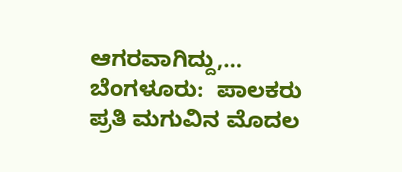ಆಗರವಾಗಿದ್ದು,…
ಬೆಂಗಳೂರು:  ಪಾಲಕರು ಪ್ರತಿ ಮಗುವಿನ ಮೊದಲ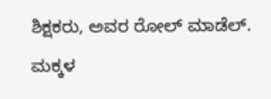ಶಿಕ್ಷಕರು, ಅವರ ರೋಲ್ ಮಾಡೆಲ್. ಮಕ್ಕಳ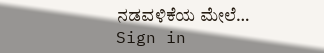ನಡವಳಿಕೆಯ ಮೇಲೆ…
Sign in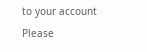to your account
Please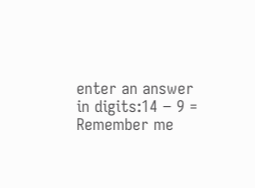enter an answer in digits:14 − 9 =
Remember me